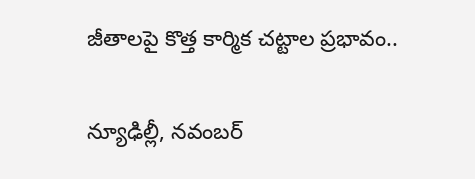జీతాలపై కొత్త కార్మిక చట్టాల ప్రభావం..

న్యూఢిల్లీ, నవంబర్‌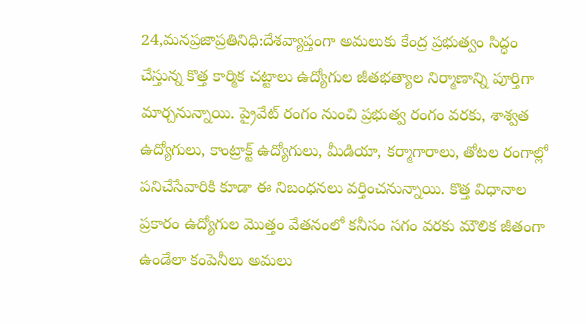24,మనప్రజాప్రతినిధి:దేశవ్యాప్తంగా అమలుకు కేంద్ర ప్రభుత్వం సిద్ధం చేస్తున్న కొత్త కార్మిక చట్టాలు ఉద్యోగుల జీతభత్యాల నిర్మాణాన్ని పూర్తిగా మార్చనున్నాయి. ప్రైవేట్ రంగం నుంచి ప్రభుత్వ రంగం వరకు, శాశ్వత ఉద్యోగులు, కాంట్రాక్ట్ ఉద్యోగులు, మీడియా, కర్మాగారాలు, తోటల రంగాల్లో పనిచేసేవారికి కూడా ఈ నిబంధనలు వర్తించనున్నాయి. కొత్త విధానాల ప్రకారం ఉద్యోగుల మొత్తం వేతనంలో కనీసం సగం వరకు మౌలిక జీతంగా ఉండేలా కంపెనీలు అమలు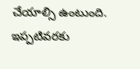చేయాల్సి ఉంటుంది. ఇప్పటివరకు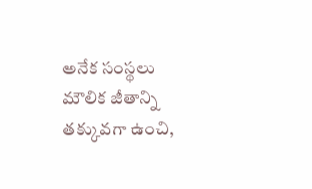అనేక సంస్థలు మౌలిక జీతాన్ని తక్కువగా ఉంచి,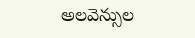అలవెన్సుల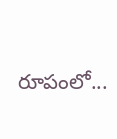రూపంలో...